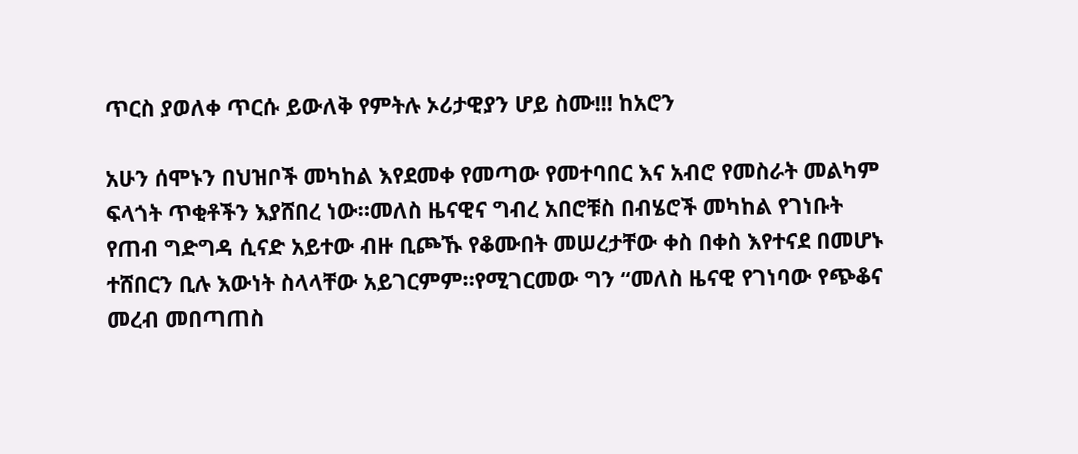ጥርስ ያወለቀ ጥርሱ ይውለቅ የምትሉ ኦሪታዊያን ሆይ ስሙ!!! ከአሮን

አሁን ሰሞኑን በህዝቦች መካከል እየደመቀ የመጣው የመተባበር እና አብሮ የመስራት መልካም ፍላጎት ጥቂቶችን እያሸበረ ነው።መለስ ዜናዊና ግብረ አበሮቹስ በብሄሮች መካከል የገነቡት የጠብ ግድግዳ ሲናድ አይተው ብዙ ቢጮኹ የቆሙበት መሠረታቸው ቀስ በቀስ እየተናደ በመሆኑ ተሸበርን ቢሉ እውነት ስላላቸው አይገርምም።የሚገርመው ግን “መለስ ዜናዊ የገነባው የጭቆና መረብ መበጣጠስ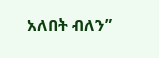አለበት ብለን”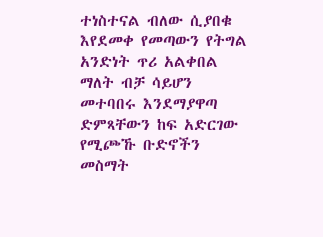ተነስተናል ብለው ሲያበቁ እየደመቀ የመጣውን የትግል አንድነት ጥሪ አልቀበል ማለት ብቻ ሳይሆን መተባበሩ እንደማያዋጣ ድምጻቸውን ከፍ አድርገው የሚጮኹ ቡድኖችን መስማት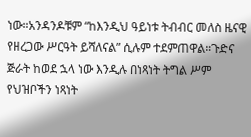ነው።አንዳንዶቹም “ከእንዲህ ዓይነቱ ትብብር መለስ ዜናዊ የዘረጋው ሥርዓት ይሻለናል” ሲሉም ተደምጠዋል።ጉድና ጅራት ከወደ ኋላ ነው እንዲሉ በነጻነት ትግል ሥም የህዝቦችን ነጻነት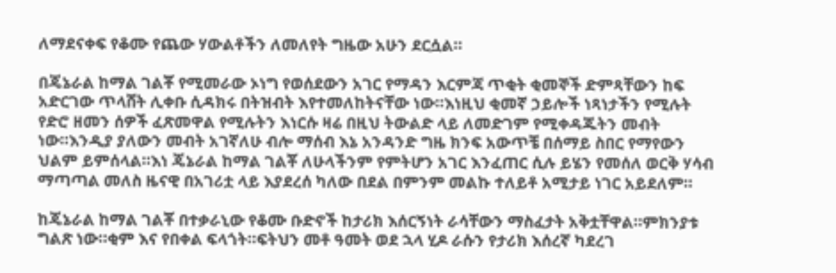ለማደናቀፍ የቆሙ የጨው ሃውልቶችን ለመለየት ግዜው አሁን ደርሷል።

በጄኔራል ከማል ገልቾ የሚመራው ኦነግ የወሰደውን አገር የማዳን እርምጃ ጥቂት ቂመኞች ድምጻቸውን ከፍ አድርገው ጥላሸት ሊቀቡ ሲዳክሩ በትዝብት እየተመለከትናቸው ነው።እነዚህ ቂመኛ ኃይሎች ነጻነታችን የሚሉት የድሮ ዘመን ሰዎች ፈጽመዋል የሚሉትን እነርሱ ዛሬ በዚህ ትውልድ ላይ ለመድገም የሚቀዳጁትን መብት ነው።እንዲያ ያለውን መብት አገኛለሁ ብሎ ማሰብ እኔ አንዳንድ ግዜ ክንፍ አውጥቼ በሰማይ ስበር የማየውን ህልም ይምሰላል።እነ ጄኔራል ከማል ገልቾ ለሁላችንም የምትሆን አገር እንፈጠር ሲሉ ይሄን የመሰለ ወርቅ ሃሳብ ማጣጣል መለስ ዜናዊ በአገሪቷ ላይ እያደረሰ ካለው በደል በምንም መልኩ ተለይቶ አሚታይ ነገር አይደለም።

ከጄኔራል ከማል ገልቾ በተቃራኒው የቆሙ ቡድኖች ከታሪክ እሰርኝነት ራሳቸውን ማስፈታት አቅቷቸዋል።ምክንያቱ ግልጽ ነው።ቂም እና የበቀል ፍላጎት።ፍትህን መቶ ዓመት ወደ ኋላ ሂዶ ራሱን የታሪክ እሰረኛ ካደረገ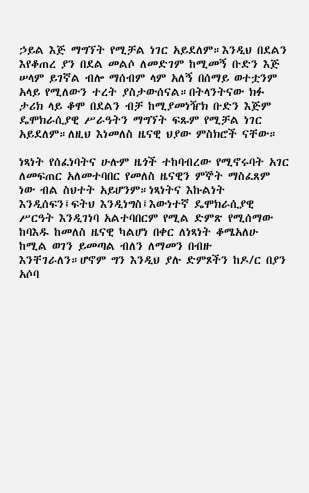ኃይል እጅ ማግኘት የሚቻል ነገር አይደለም።እንዲህ በደልን እየቆጠረ ያን በደል መልሶ ለመድገም ከሚመኝ ቡድን እጅ ሠላም ይገኛል ብሎ ማሰብም ላም አለኝ በሰማይ ወተቷንም አላይ የሚለውን ተረት ያስታውሰናል።በትላንትናው ክፉ ታሪክ ላይ ቆሞ በደልን ብቻ ከሚያመነዥክ ቡድን እጅም ዴሞክራሲያዊ ሥራዓትን ማግኘት ፍጹም የሚቻል ነገር አይደለም።ለዚህ እነመለስ ዜናዊ ህያው ምስክሮች ናቸው።

ነጻነት የሰፈነባትና ሁሉም ዜጎች ተከባብረው የሚኖሩባት አገር ለመፍጠር አለመተባበር የመለስ ዜናዊን ምኞት ማስፈጸም ነው ብል ስህተት አይሆንም።ነጻነትና እኩልነት እንዲሰፍን፤ፍትህ እንዲነግስ፤እውነተኛ ዴሞክራሲያዊ ሥርዓት እንዲገነባ አልተባበርም የሚል ድምጽ የሚሰማው ከባእዱ ከመለስ ዜናዊ ካልሆነ በቀር ለነጻነት ቆሜአለሁ ከሚል ወገን ይመጣል ብለን ለማመን በብዙ እንቸገራለን።ሆኖም ግን እንዲህ ያሉ ድምጾችን ከዶ/ር በያን አሶባ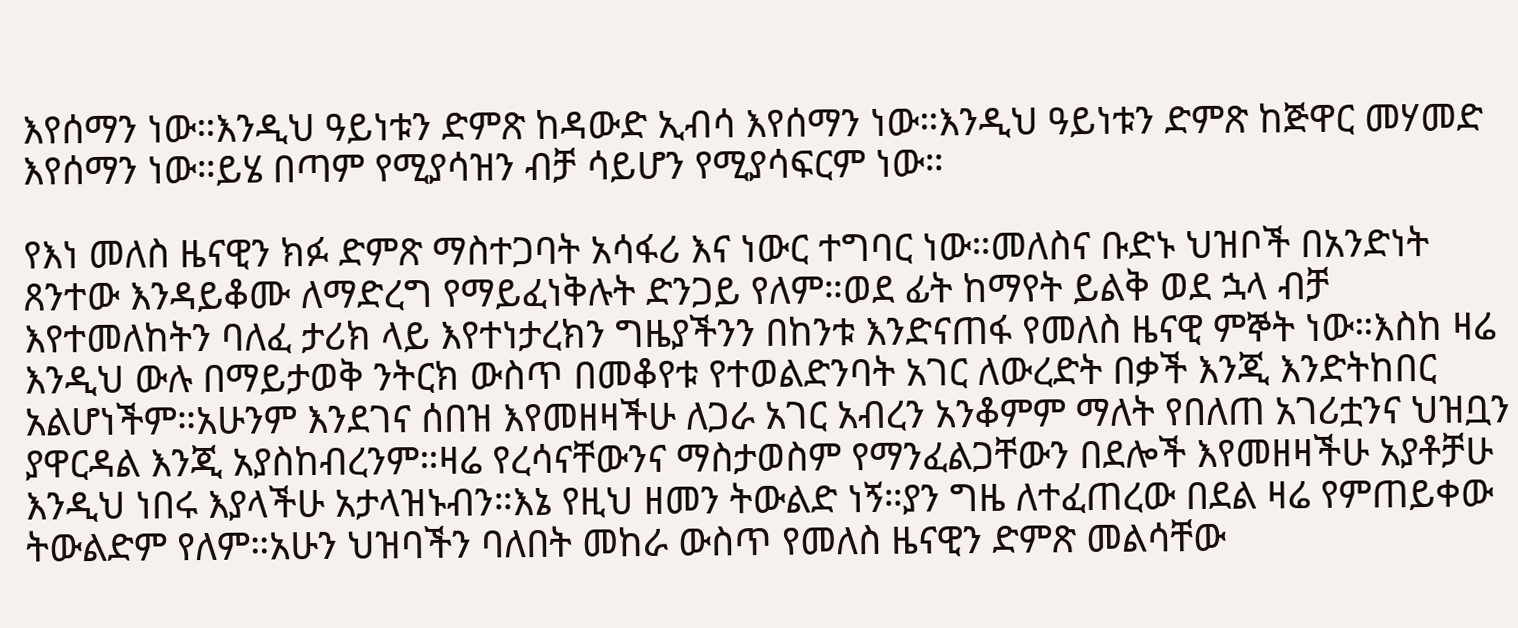እየሰማን ነው።እንዲህ ዓይነቱን ድምጽ ከዳውድ ኢብሳ እየሰማን ነው።እንዲህ ዓይነቱን ድምጽ ከጅዋር መሃመድ እየሰማን ነው።ይሄ በጣም የሚያሳዝን ብቻ ሳይሆን የሚያሳፍርም ነው።

የእነ መለስ ዜናዊን ክፉ ድምጽ ማስተጋባት አሳፋሪ እና ነውር ተግባር ነው።መለስና ቡድኑ ህዝቦች በአንድነት ጸንተው እንዳይቆሙ ለማድረግ የማይፈነቅሉት ድንጋይ የለም።ወደ ፊት ከማየት ይልቅ ወደ ኋላ ብቻ እየተመለከትን ባለፈ ታሪክ ላይ እየተነታረክን ግዜያችንን በከንቱ እንድናጠፋ የመለስ ዜናዊ ምኞት ነው።እስከ ዛሬ እንዲህ ውሉ በማይታወቅ ንትርክ ውስጥ በመቆየቱ የተወልድንባት አገር ለውረድት በቃች እንጂ እንድትከበር አልሆነችም።አሁንም እንደገና ሰበዝ እየመዘዛችሁ ለጋራ አገር አብረን አንቆምም ማለት የበለጠ አገሪቷንና ህዝቧን ያዋርዳል እንጂ አያስከብረንም።ዛሬ የረሳናቸውንና ማስታወስም የማንፈልጋቸውን በደሎች እየመዘዛችሁ አያቶቻሁ እንዲህ ነበሩ እያላችሁ አታላዝኑብን።እኔ የዚህ ዘመን ትውልድ ነኝ።ያን ግዜ ለተፈጠረው በደል ዛሬ የምጠይቀው ትውልድም የለም።አሁን ህዝባችን ባለበት መከራ ውስጥ የመለስ ዜናዊን ድምጽ መልሳቸው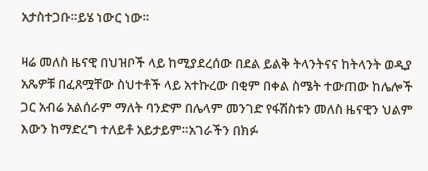አታስተጋቡ።ይሄ ነውር ነው።

ዛሬ መለስ ዜናዊ በህዝቦች ላይ ከሚያደረሰው በደል ይልቅ ትላንትናና ከትላንት ወዲያ አጼዎቹ በፈጸሟቸው ስህተቶች ላይ አተኩረው በቂም በቀል ስሜት ተውጠው ከሌሎች ጋር አብሬ አልሰራም ማለት ባንድም በሌላም መንገድ የፋሽስቱን መለስ ዜናዊን ህልም እውን ከማድረግ ተለይቶ አይታይም።አገራችን በክፉ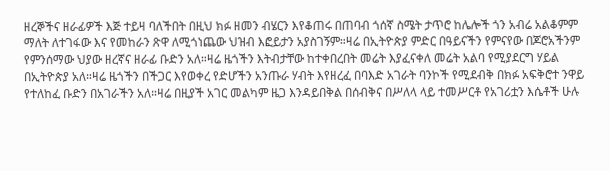ዘረኞችና ዘራፊዎች እጅ ተይዛ ባለችበት በዚህ ክፉ ዘመን ብሄርን እየቆጠሩ በጠባብ ጎሰኛ ስሜት ታጥሮ ከሌሎች ጎን አብሬ አልቆምም ማለት ለተገፋው እና የመከራን ጽዋ ለሚጎነጨው ህዝብ እፎይታን አያስገኝም።ዛሬ በኢትዮጵያ ምድር በዓይናችን የምናየው በጆሮአችንም የምንሰማው ህያው ዘረኛና ዘራፊ ቡድን አለ።ዛሬ ዜጎችን እትብታቸው ከተቀበረበት መሬት እያፈናቀለ መሬት አልባ የሚያደርግ ሃይል በኢትዮጵያ አለ።ዛሬ ዜጎችን በችጋር እየወቀረ የድሆችን አንጡራ ሃብት እየዘረፈ በባእድ አገራት ባንኮች የሚደብቅ በክፉ አፍቅሮተ ንዋይ የተለከፈ ቡድን በአገራችን አለ።ዛሬ በዚያች አገር መልካም ዜጋ እንዳይበቅል በሰብቅና በሥለላ ላይ ተመሥርቶ የአገሪቷን እሴቶች ሁሉ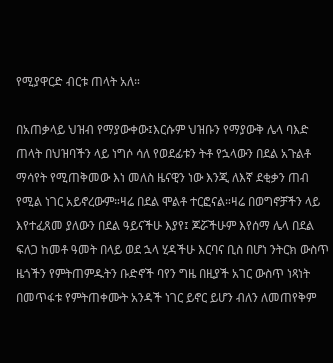የሚያዋርድ ብርቱ ጠላት አለ።

በአጠቃላይ ህዝብ የማያውቀው፤እርሱም ህዝቡን የማያውቅ ሌላ ባእድ ጠላት በህዝባችን ላይ ነግሶ ሳለ የወደፊቱን ትቶ የኋላውን በደል አጉልቶ ማሳየት የሚጠቅመው እነ መለስ ዜናዊን ነው እንጂ ለእኛ ደቂቃን ጠብ የሚል ነገር አይኖረውም።ዛሬ በደል ሞልቶ ተርፎናል።ዛሬ በወግኖቻችን ላይ እየተፈጸመ ያለውን በደል ዓይናችሁ እያየ፤ ጆሯችሁም እየሰማ ሌላ በደል ፍለጋ ከመቶ ዓመት በላይ ወደ ኋላ ሂዳችሁ እርባና ቢስ በሆነ ንትርክ ውስጥ ዜጎችን የምትጠምዱትን ቡድኖች ባየን ግዜ በዚያች አገር ውስጥ ነጻነት በመጥፋቱ የምትጠቀሙት አንዳች ነገር ይኖር ይሆን ብለን ለመጠየቅም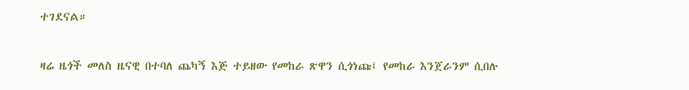ተገደናል።

ዛሬ ዜጎች መለስ ዜናዊ በተባለ ጨካኝ እጅ ተይዘው የመከራ ጽዋን ሲጎነጩ፤ የመከራ እንጀራንም ሲበሉ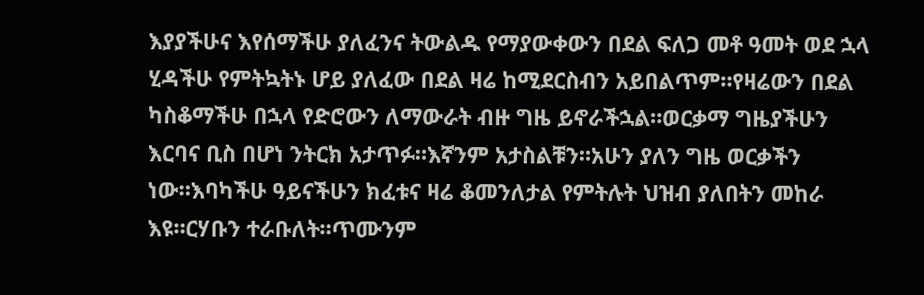እያያችሁና እየሰማችሁ ያለፈንና ትውልዱ የማያውቀውን በደል ፍለጋ መቶ ዓመት ወደ ኋላ ሂዳችሁ የምትኳትኑ ሆይ ያለፈው በደል ዛሬ ከሚደርስብን አይበልጥም።የዛሬውን በደል ካስቆማችሁ በኋላ የድሮውን ለማውራት ብዙ ግዜ ይኖራችኋል።ወርቃማ ግዜያችሁን እርባና ቢስ በሆነ ንትርክ አታጥፉ።እኛንም አታስልቹን።አሁን ያለን ግዜ ወርቃችን ነው።እባካችሁ ዓይናችሁን ክፈቱና ዛሬ ቆመንለታል የምትሉት ህዝብ ያለበትን መከራ እዩ።ርሃቡን ተራቡለት።ጥሙንም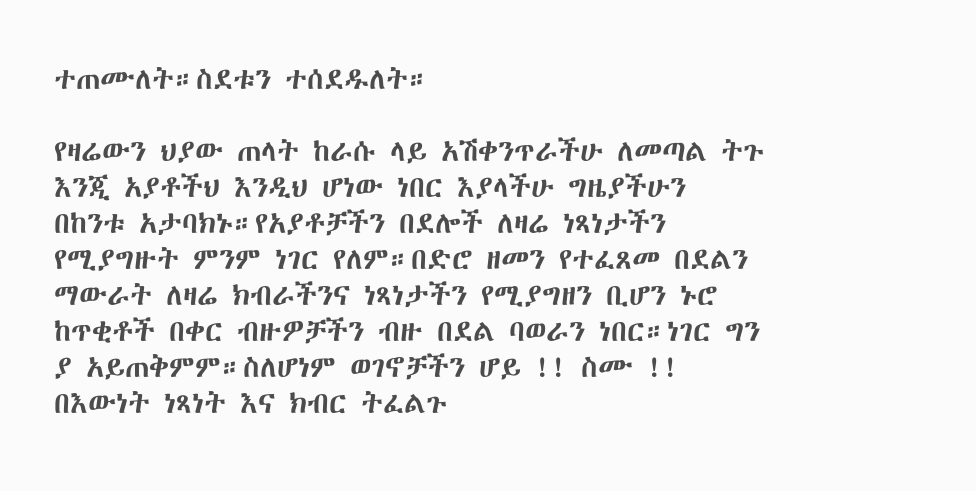ተጠሙለት።ስደቱን ተሰደዱለት።

የዛሬውን ህያው ጠላት ከራሱ ላይ አሽቀንጥራችሁ ለመጣል ትጉ እንጂ አያቶችህ እንዲህ ሆነው ነበር እያላችሁ ግዜያችሁን በከንቱ አታባክኑ።የአያቶቻችን በደሎች ለዛሬ ነጻነታችን የሚያግዙት ምንም ነገር የለም።በድሮ ዘመን የተፈጸመ በደልን ማውራት ለዛሬ ክብራችንና ነጻነታችን የሚያግዘን ቢሆን ኑሮ ከጥቂቶች በቀር ብዙዎቻችን ብዙ በደል ባወራን ነበር።ነገር ግን ያ አይጠቅምም።ስለሆነም ወገኖቻችን ሆይ !! ስሙ !! በእውነት ነጻነት እና ክብር ትፈልጉ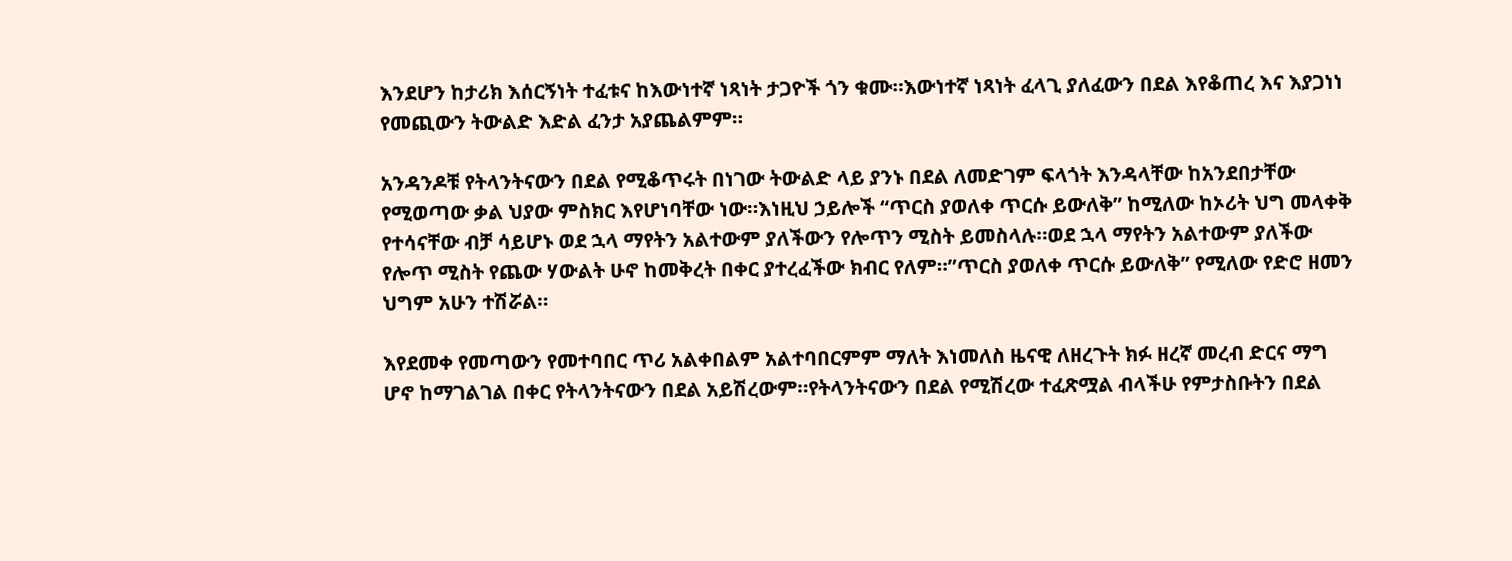እንደሆን ከታሪክ እሰርኝነት ተፈቱና ከእውነተኛ ነጻነት ታጋዮች ጎን ቁሙ።እውነተኛ ነጻነት ፈላጊ ያለፈውን በደል እየቆጠረ እና እያጋነነ የመጪውን ትውልድ እድል ፈንታ አያጨልምም።

አንዳንዶቹ የትላንትናውን በደል የሚቆጥሩት በነገው ትውልድ ላይ ያንኑ በደል ለመድገም ፍላጎት እንዳላቸው ከአንደበታቸው የሚወጣው ቃል ህያው ምስክር እየሆነባቸው ነው።እነዚህ ኃይሎች “ጥርስ ያወለቀ ጥርሱ ይውለቅ” ከሚለው ከኦሪት ህግ መላቀቅ የተሳናቸው ብቻ ሳይሆኑ ወደ ኋላ ማየትን አልተውም ያለችውን የሎጥን ሚስት ይመስላሉ።ወደ ኋላ ማየትን አልተውም ያለችው የሎጥ ሚስት የጨው ሃውልት ሁኖ ከመቅረት በቀር ያተረፈችው ክብር የለም።”ጥርስ ያወለቀ ጥርሱ ይውለቅ” የሚለው የድሮ ዘመን ህግም አሁን ተሽሯል።

እየደመቀ የመጣውን የመተባበር ጥሪ አልቀበልም አልተባበርምም ማለት እነመለስ ዜናዊ ለዘረጉት ክፉ ዘረኛ መረብ ድርና ማግ ሆኖ ከማገልገል በቀር የትላንትናውን በደል አይሽረውም።የትላንትናውን በደል የሚሽረው ተፈጽሟል ብላችሁ የምታስቡትን በደል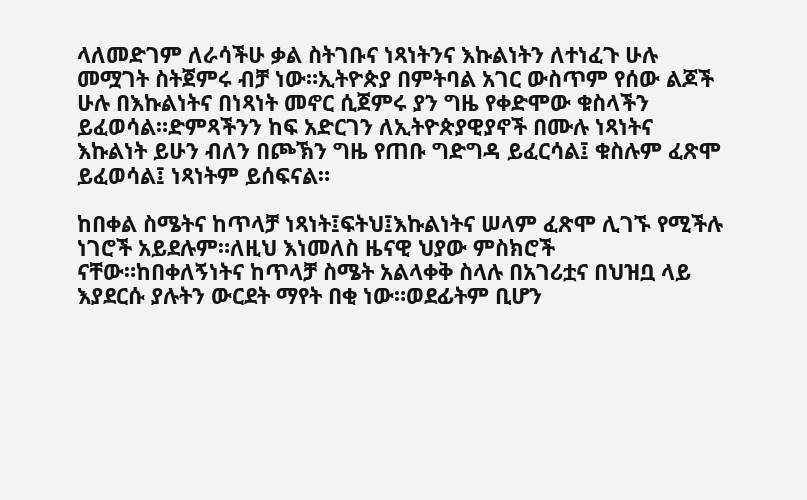ላለመድገም ለራሳችሁ ቃል ስትገቡና ነጻነትንና እኩልነትን ለተነፈጉ ሁሉ መሟገት ስትጀምሩ ብቻ ነው።ኢትዮጵያ በምትባል አገር ውስጥም የሰው ልጆች ሁሉ በእኩልነትና በነጻነት መኖር ሲጀምሩ ያን ግዜ የቀድሞው ቁስላችን ይፈወሳል።ድምጻችንን ከፍ አድርገን ለኢትዮጵያዊያኖች በሙሉ ነጻነትና እኩልነት ይሁን ብለን በጮኽን ግዜ የጠቡ ግድግዳ ይፈርሳል፤ ቁስሉም ፈጽሞ ይፈወሳል፤ ነጻነትም ይሰፍናል።

ከበቀል ስሜትና ከጥላቻ ነጻነት፤ፍትህ፤እኩልነትና ሠላም ፈጽሞ ሊገኙ የሚችሉ ነገሮች አይደሉም።ለዚህ እነመለስ ዜናዊ ህያው ምስክሮች ናቸው።ከበቀለኝነትና ከጥላቻ ስሜት አልላቀቅ ስላሉ በአገሪቷና በህዝቧ ላይ እያደርሱ ያሉትን ውርደት ማየት በቂ ነው።ወደፊትም ቢሆን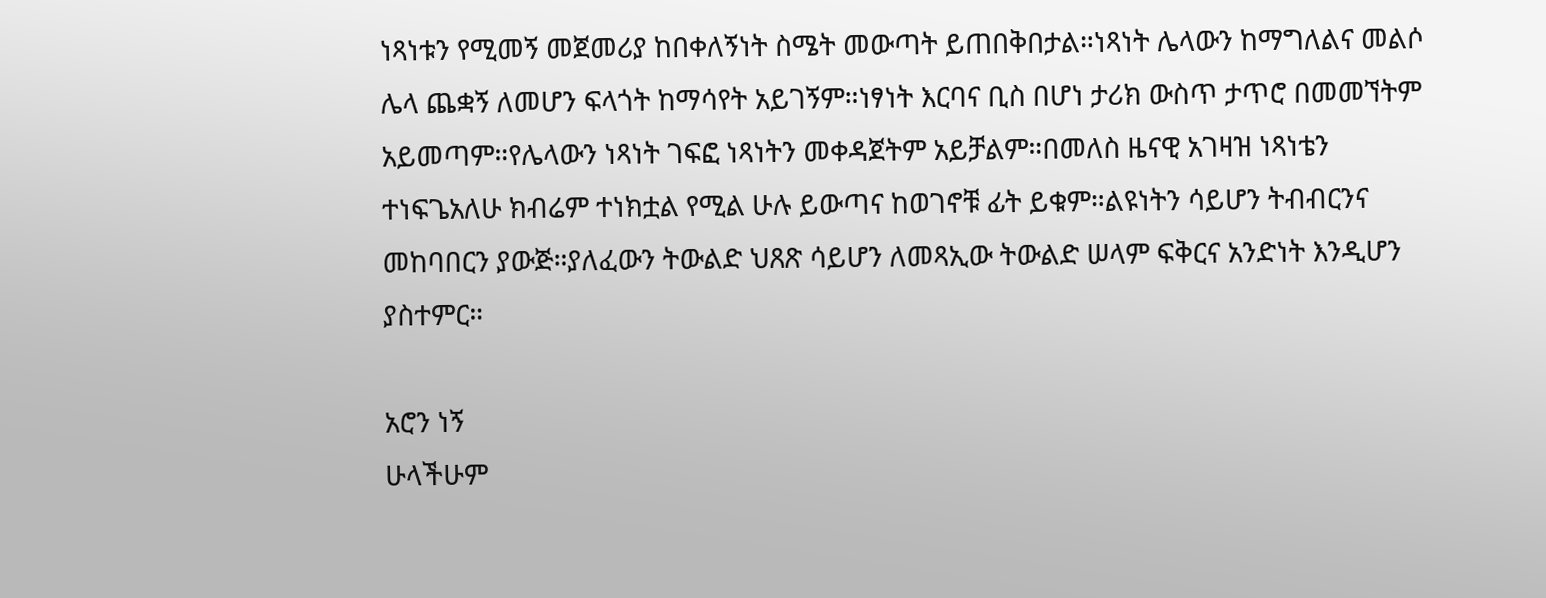ነጻነቱን የሚመኝ መጀመሪያ ከበቀለኝነት ስሜት መውጣት ይጠበቅበታል።ነጻነት ሌላውን ከማግለልና መልሶ ሌላ ጨቋኝ ለመሆን ፍላጎት ከማሳየት አይገኝም።ነፃነት እርባና ቢስ በሆነ ታሪክ ውስጥ ታጥሮ በመመኘትም አይመጣም።የሌላውን ነጻነት ገፍፎ ነጻነትን መቀዳጀትም አይቻልም።በመለስ ዜናዊ አገዛዝ ነጻነቴን ተነፍጌአለሁ ክብሬም ተነክቷል የሚል ሁሉ ይውጣና ከወገኖቹ ፊት ይቁም።ልዩነትን ሳይሆን ትብብርንና መከባበርን ያውጅ።ያለፈውን ትውልድ ህጸጽ ሳይሆን ለመጻኢው ትውልድ ሠላም ፍቅርና አንድነት እንዲሆን ያስተምር።

አሮን ነኝ
ሁላችሁም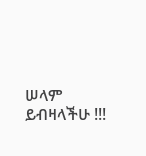ሠላም ይብዛላችሁ !!!